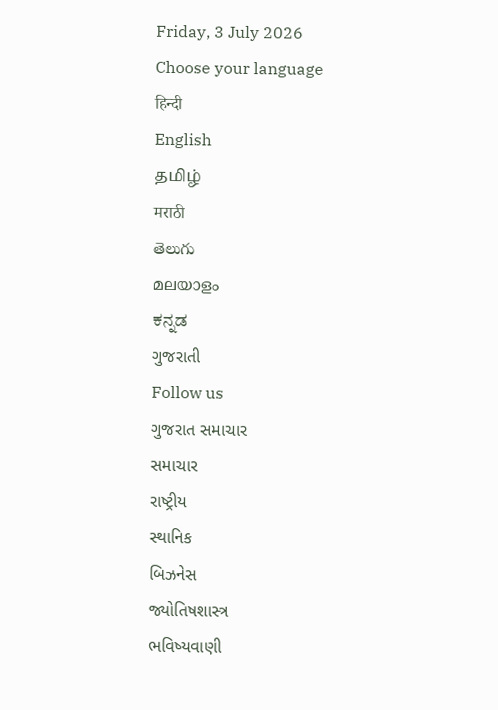Friday, 3 July 2026
Choose your language
हिन्दी
English
தமிழ்
मराठी
తెలుగు
മലയാളം
ಕನ್ನಡ
ગુજરાતી
Follow us
ગુજરાત સમાચાર
સમાચાર
રાષ્ટ્રીય
સ્થાનિક
બિઝનેસ
જ્યોતિષશાસ્ત્ર
ભવિષ્યવાણી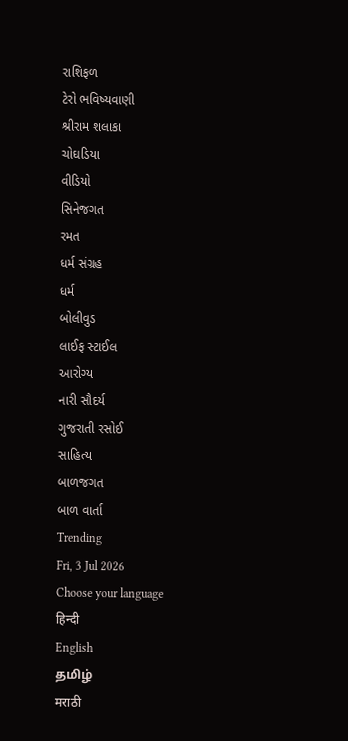રાશિફળ
ટેરો ભવિષ્યવાણી
શ્રીરામ શલાકા
ચોઘડિયા
વીડિયો
સિનેજગત
રમત
ધર્મ સંગ્રહ
ધર્મ
બોલીવુડ
લાઈફ સ્ટાઈલ
આરોગ્ય
નારી સૌદર્ય
ગુજરાતી રસોઈ
સાહિત્ય
બાળજગત
બાળ વાર્તા
Trending
Fri, 3 Jul 2026
Choose your language
हिन्दी
English
தமிழ்
मराठी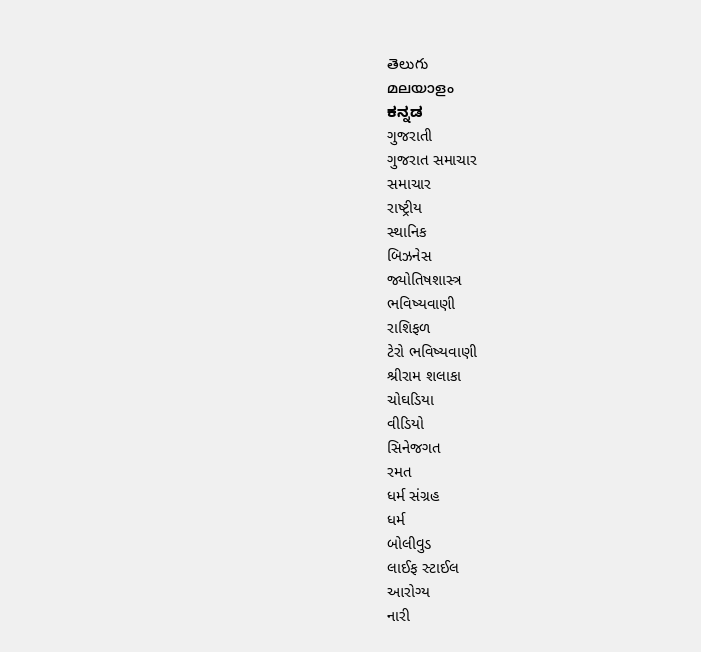తెలుగు
മലയാളം
ಕನ್ನಡ
ગુજરાતી
ગુજરાત સમાચાર
સમાચાર
રાષ્ટ્રીય
સ્થાનિક
બિઝનેસ
જ્યોતિષશાસ્ત્ર
ભવિષ્યવાણી
રાશિફળ
ટેરો ભવિષ્યવાણી
શ્રીરામ શલાકા
ચોઘડિયા
વીડિયો
સિનેજગત
રમત
ધર્મ સંગ્રહ
ધર્મ
બોલીવુડ
લાઈફ સ્ટાઈલ
આરોગ્ય
નારી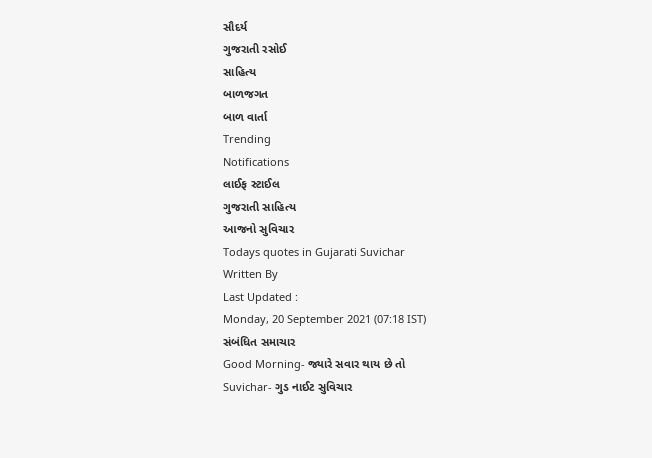સૌદર્ય
ગુજરાતી રસોઈ
સાહિત્ય
બાળજગત
બાળ વાર્તા
Trending
Notifications
લાઈફ સ્ટાઈલ
ગુજરાતી સાહિત્ય
આજનો સુવિચાર
Todays quotes in Gujarati Suvichar
Written By
Last Updated :
Monday, 20 September 2021 (07:18 IST)
સંબંધિત સમાચાર
Good Morning- જ્યારે સવાર થાય છે તો
Suvichar- ગુડ નાઈટ સુવિચાર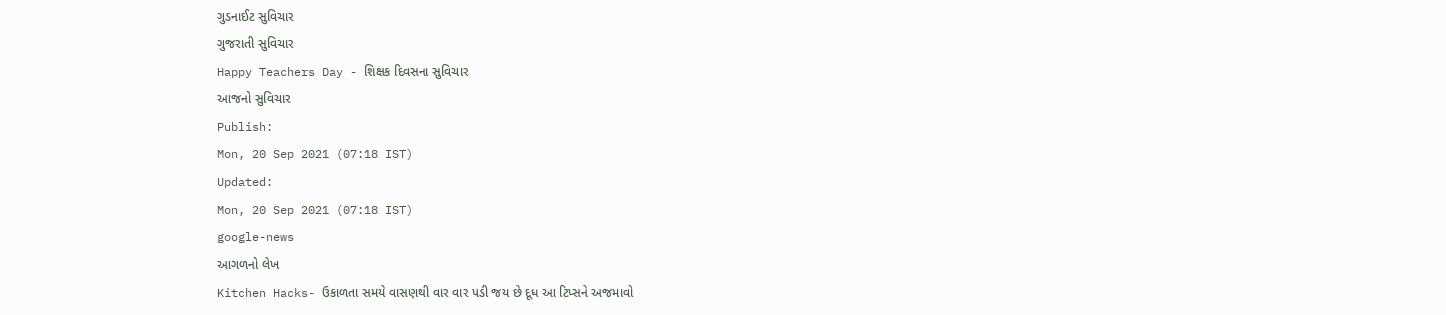ગુડનાઈટ સુવિચાર
ગુજરાતી સુવિચાર
Happy Teachers Day - શિક્ષક દિવસના સુવિચાર
આજનો સુવિચાર
Publish:
Mon, 20 Sep 2021 (07:18 IST)
Updated:
Mon, 20 Sep 2021 (07:18 IST)
google-news
આગળનો લેખ
Kitchen Hacks- ઉકાળતા સમયે વાસણથી વાર વાર પડી જય છે દૂધ આ ટિપ્સને અજમાવો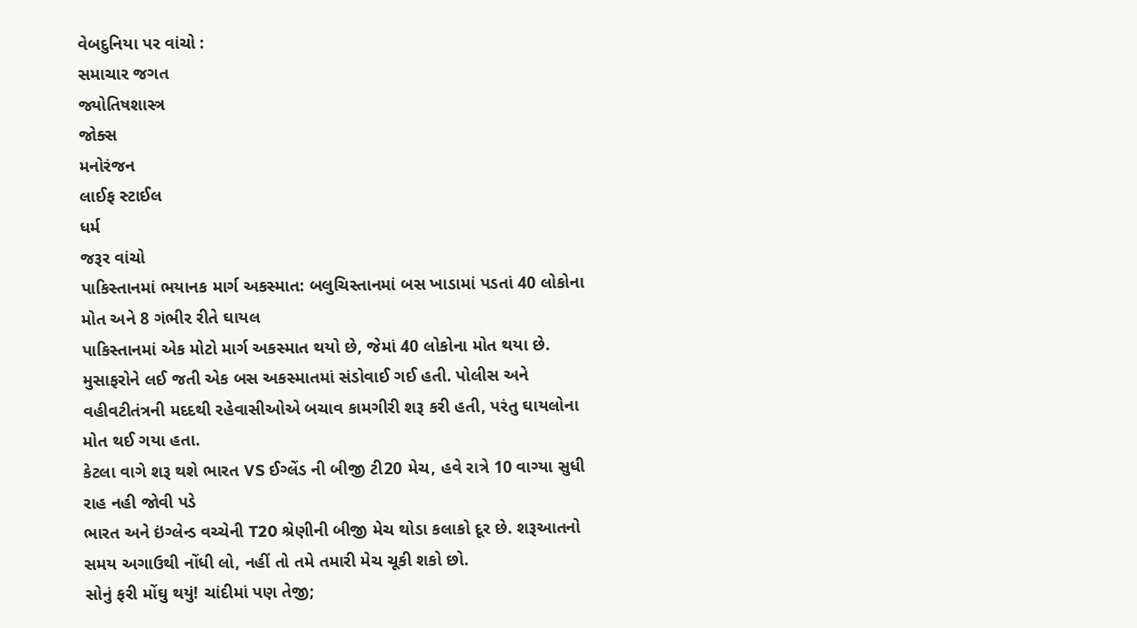વેબદુનિયા પર વાંચો :
સમાચાર જગત
જ્યોતિષશાસ્ત્ર
જોક્સ
મનોરંજન
લાઈફ સ્ટાઈલ
ધર્મ
જરૂર વાંચો
પાકિસ્તાનમાં ભયાનક માર્ગ અકસ્માત: બલુચિસ્તાનમાં બસ ખાડામાં પડતાં 40 લોકોના મોત અને 8 ગંભીર રીતે ઘાયલ
પાકિસ્તાનમાં એક મોટો માર્ગ અકસ્માત થયો છે, જેમાં 40 લોકોના મોત થયા છે. મુસાફરોને લઈ જતી એક બસ અકસ્માતમાં સંડોવાઈ ગઈ હતી. પોલીસ અને વહીવટીતંત્રની મદદથી રહેવાસીઓએ બચાવ કામગીરી શરૂ કરી હતી, પરંતુ ઘાયલોના મોત થઈ ગયા હતા.
કેટલા વાગે શરૂ થશે ભારત VS ઈગ્લેંડ ની બીજી ટી20 મેચ, હવે રાત્રે 10 વાગ્યા સુધી રાહ નહી જોવી પડે
ભારત અને ઇંગ્લેન્ડ વચ્ચેની T20 શ્રેણીની બીજી મેચ થોડા કલાકો દૂર છે. શરૂઆતનો સમય અગાઉથી નોંધી લો, નહીં તો તમે તમારી મેચ ચૂકી શકો છો.
સોનું ફરી મોંઘુ થયું! ચાંદીમાં પણ તેજી;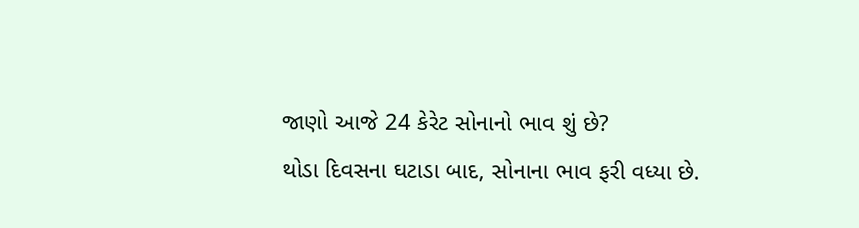જાણો આજે 24 કેરેટ સોનાનો ભાવ શું છે?
થોડા દિવસના ઘટાડા બાદ, સોનાના ભાવ ફરી વધ્યા છે.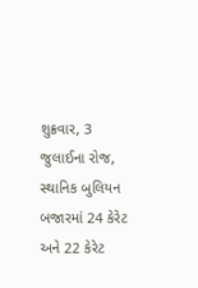શુક્રવાર, 3 જુલાઈના રોજ, સ્થાનિક બુલિયન બજારમાં 24 કેરેટ અને 22 કેરેટ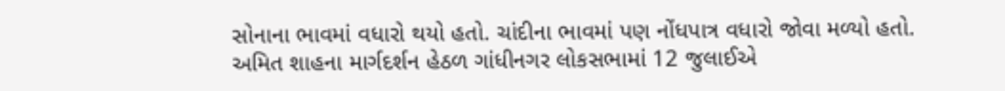સોનાના ભાવમાં વધારો થયો હતો. ચાંદીના ભાવમાં પણ નોંધપાત્ર વધારો જોવા મળ્યો હતો.
અમિત શાહના માર્ગદર્શન હેઠળ ગાંધીનગર લોકસભામાં 12 જુલાઈએ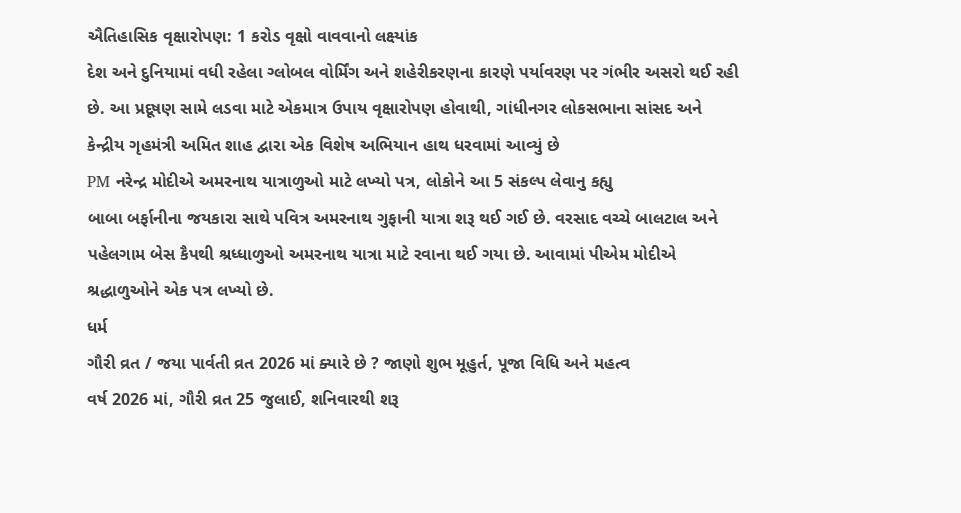ઐતિહાસિક વૃક્ષારોપણ: 1 કરોડ વૃક્ષો વાવવાનો લક્ષ્યાંક
દેશ અને દુનિયામાં વધી રહેલા ગ્લોબલ વોર્મિંગ અને શહેરીકરણના કારણે પર્યાવરણ પર ગંભીર અસરો થઈ રહી છે. આ પ્રદૂષણ સામે લડવા માટે એકમાત્ર ઉપાય વૃક્ષારોપણ હોવાથી, ગાંધીનગર લોકસભાના સાંસદ અને કેન્દ્રીય ગૃહમંત્રી અમિત શાહ દ્વારા એક વિશેષ અભિયાન હાથ ધરવામાં આવ્યું છે
PM નરેન્દ્ર મોદીએ અમરનાથ યાત્રાળુઓ માટે લખ્યો પત્ર, લોકોને આ 5 સંકલ્પ લેવાનુ કહ્યુ
બાબા બર્ફાનીના જયકારા સાથે પવિત્ર અમરનાથ ગુફાની યાત્રા શરૂ થઈ ગઈ છે. વરસાદ વચ્ચે બાલટાલ અને પહેલગામ બેસ કૈપથી શ્રધ્ધાળુઓ અમરનાથ યાત્રા માટે રવાના થઈ ગયા છે. આવામાં પીએમ મોદીએ શ્રદ્ધાળુઓને એક પત્ર લખ્યો છે.
ધર્મ
ગૌરી વ્રત / જયા પાર્વતી વ્રત 2026 માં ક્યારે છે ? જાણો શુભ મૂહુર્ત, પૂજા વિધિ અને મહત્વ
વર્ષ 2026 માં, ગૌરી વ્રત 25 જુલાઈ, શનિવારથી શરૂ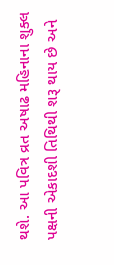થશે. આ પવિત્ર વ્રત અષાઢ મહિનાના શુક્લ પક્ષની એકાદશી તિથિથી શરૂ થાય છે અને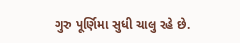ગુરુ પૂર્ણિમા સુધી ચાલુ રહે છે.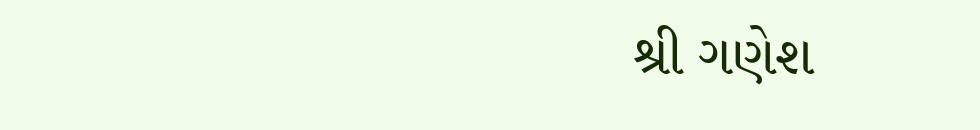શ્રી ગણેશ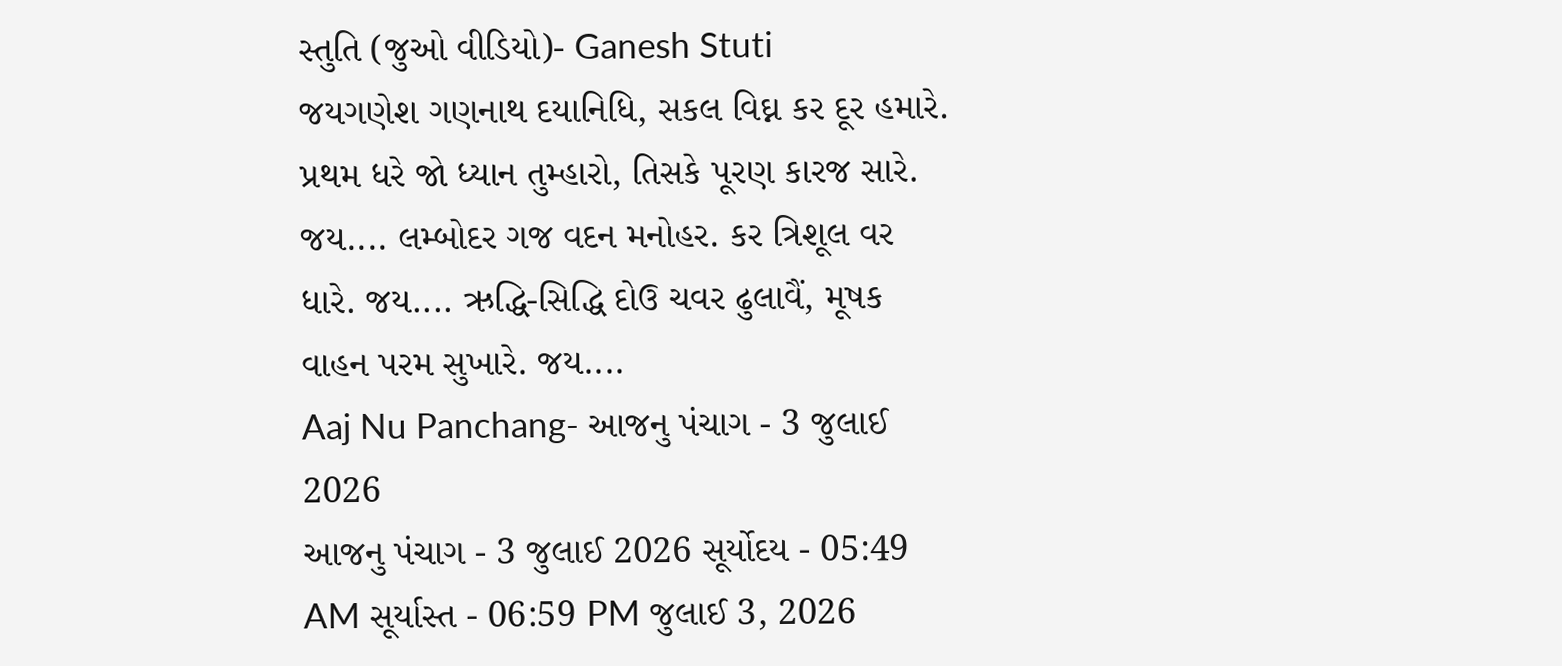સ્તુતિ (જુઓ વીડિયો)- Ganesh Stuti
જયગણેશ ગણનાથ દયાનિધિ, સકલ વિઘ્ન કર દૂર હમારે. પ્રથમ ધરે જો ધ્યાન તુમ્હારો, તિસકે પૂરણ કારજ સારે. જય.... લમ્બોદર ગજ વદન મનોહર. કર ત્રિશૂલ વર ધારે. જય.... ઋદ્ધિ-સિદ્ધિ દોઉ ચવર ઢુલાવૈં, મૂષક વાહન પરમ સુખારે. જય....
Aaj Nu Panchang- આજનુ પંચાગ - 3 જુલાઈ 2026
આજનુ પંચાગ - 3 જુલાઈ 2026 સૂર્યોદય - 05:49 AM સૂર્યાસ્ત - 06:59 PM જુલાઈ 3, 2026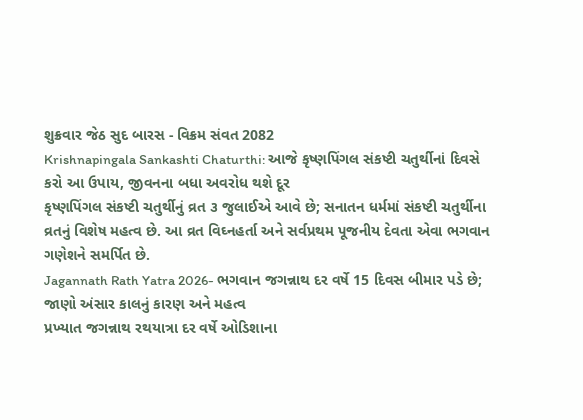શુક્રવાર જેઠ સુદ બારસ - વિક્રમ સંવત 2082
Krishnapingala Sankashti Chaturthi: આજે કૃષ્ણપિંગલ સંકષ્ટી ચતુર્થીનાં દિવસે કરો આ ઉપાય, જીવનના બધા અવરોધ થશે દૂર
કૃષ્ણપિંગલ સંકષ્ટી ચતુર્થીનું વ્રત ૩ જુલાઈએ આવે છે; સનાતન ધર્મમાં સંકષ્ટી ચતુર્થીના વ્રતનું વિશેષ મહત્વ છે. આ વ્રત વિઘ્નહર્તા અને સર્વપ્રથમ પૂજનીય દેવતા એવા ભગવાન ગણેશને સમર્પિત છે.
Jagannath Rath Yatra 2026- ભગવાન જગન્નાથ દર વર્ષે 15 દિવસ બીમાર પડે છે; જાણો અંસાર કાલનું કારણ અને મહત્વ
પ્રખ્યાત જગન્નાથ રથયાત્રા દર વર્ષે ઓડિશાના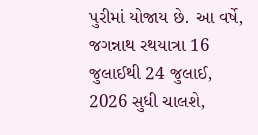પુરીમાં યોજાય છે. આ વર્ષે, જગન્નાથ રથયાત્રા 16 જુલાઈથી 24 જુલાઈ, 2026 સુધી ચાલશે,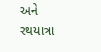અને રથયાત્રા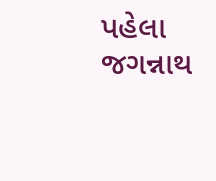પહેલા જગન્નાથ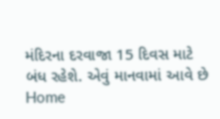મંદિરના દરવાજા 15 દિવસ માટે બંધ રહેશે. એવું માનવામાં આવે છે
Home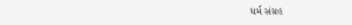ધર્મ સંગ્રહ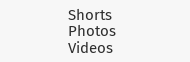Shorts
Photos
Videos